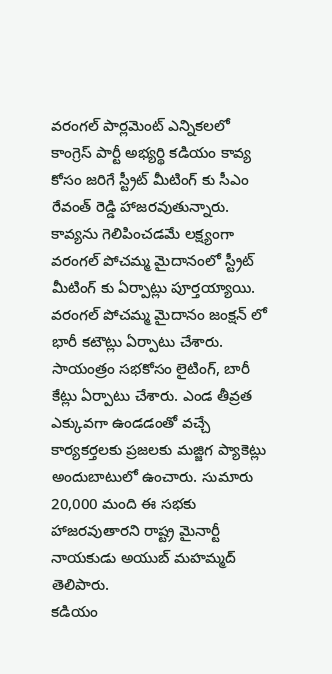వరంగల్ పార్లమెంట్ ఎన్నికలలో కాంగ్రెస్ పార్టీ అభ్యర్థి కడియం కావ్య కోసం జరిగే స్ట్రీట్ మీటింగ్ కు సీఎం రేవంత్ రెడ్డి హాజరవుతున్నారు. కావ్యను గెలిపించడమే లక్ష్యంగా వరంగల్ పోచమ్మ మైదానంలో స్ట్రీట్ మీటింగ్ కు ఏర్పాట్లు పూర్తయ్యాయి. వరంగల్ పోచమ్మ మైదానం జంక్షన్ లో భారీ కటౌట్లు ఏర్పాటు చేశారు. సాయంత్రం సభకోసం లైటింగ్, బారీ కేట్లు ఏర్పాటు చేశారు. ఎండ తీవ్రత ఎక్కువగా ఉండడంతో వచ్చే కార్యకర్తలకు ప్రజలకు మజ్జిగ ప్యాకెట్లు అందుబాటులో ఉంచారు. సుమారు 20,000 మంది ఈ సభకు హాజరవుతారని రాష్ట్ర మైనార్టీ నాయకుడు అయుబ్ మహమ్మద్ తెలిపారు.
కడియం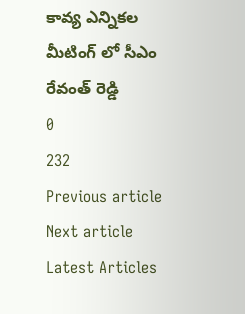కావ్య ఎన్నికల మీటింగ్ లో సీఎం రేవంత్ రెడ్డి
0
232
Previous article
Next article
Latest Articles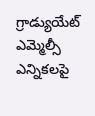గ్రాడ్యుయేట్ ఎమ్మెల్సీ ఎన్నికలపై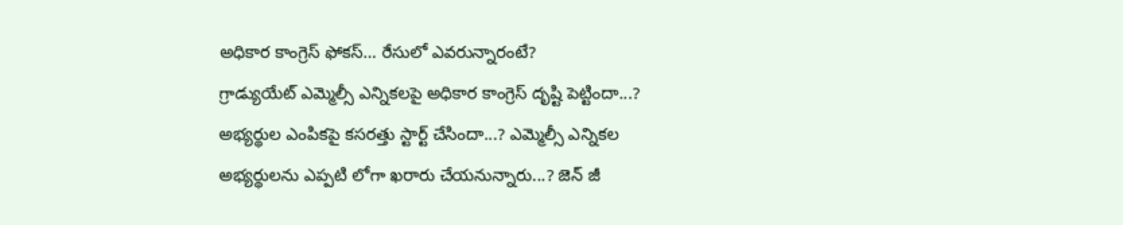అధికార కాంగ్రెస్ ఫోకస్… రేసులో ఎవరున్నారంటే?
గ్రాడ్యుయేట్ ఎమ్మెల్సీ ఎన్నికలపై అధికార కాంగ్రెస్ దృష్టి పెట్టిందా...? అభ్యర్థుల ఎంపికపై కసరత్తు స్టార్ట్ చేసిందా...? ఎమ్మెల్సీ ఎన్నికల అభ్యర్థులను ఎప్పటి లోగా ఖరారు చేయనున్నారు...? జెన్ జీ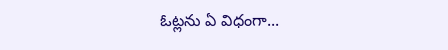ఓట్లను ఏ విధంగా...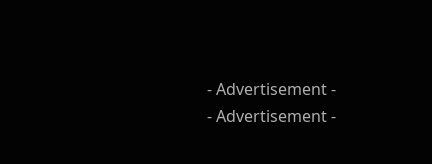- Advertisement -
- Advertisement -